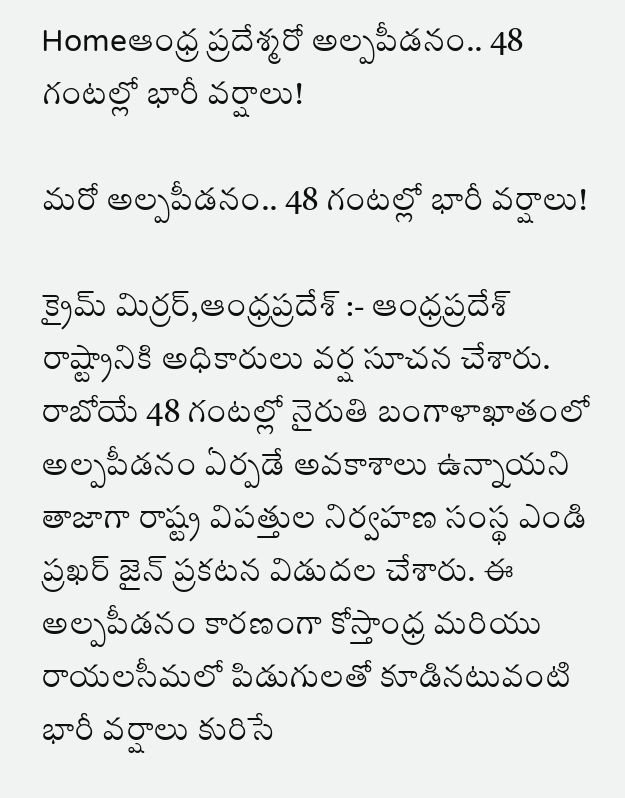Homeఆంధ్ర ప్రదేశ్మరో అల్పపీడనం.. 48 గంటల్లో భారీ వర్షాలు!

మరో అల్పపీడనం.. 48 గంటల్లో భారీ వర్షాలు!

క్రైమ్ మిర్రర్,ఆంధ్రప్రదేశ్ :- ఆంధ్రప్రదేశ్ రాష్ట్రానికి అధికారులు వర్ష సూచన చేశారు. రాబోయే 48 గంటల్లో నైరుతి బంగాళాఖాతంలో అల్పపీడనం ఏర్పడే అవకాశాలు ఉన్నాయని తాజాగా రాష్ట్ర విపత్తుల నిర్వహణ సంస్థ ఎండి ప్రఖర్ జైన్ ప్రకటన విడుదల చేశారు. ఈ అల్పపీడనం కారణంగా కోస్తాంధ్ర మరియు రాయలసీమలో పిడుగులతో కూడినటువంటి భారీ వర్షాలు కురిసే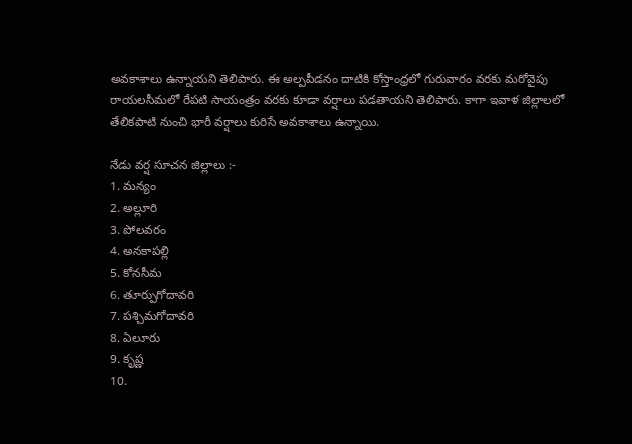అవకాశాలు ఉన్నాయని తెలిపారు. ఈ అల్పపీడనం దాటికి కోస్తాంధ్రలో గురువారం వరకు మరోవైపు రాయలసీమలో రేపటి సాయంత్రం వరకు కూడా వర్షాలు పడతాయని తెలిపారు. కాగా ఇవాళ జిల్లాలలో తేలికపాటి నుంచి భారీ వర్షాలు కురిసే అవకాశాలు ఉన్నాయి.

నేడు వర్ష సూచన జిల్లాలు :-
1. మన్యం
2. అల్లూరి
3. పోలవరం
4. అనకాపల్లి
5. కోనసీమ
6. తూర్పుగోదావరి
7. పశ్చిమగోదావరి
8. ఏలూరు
9. కృష్ణ
10.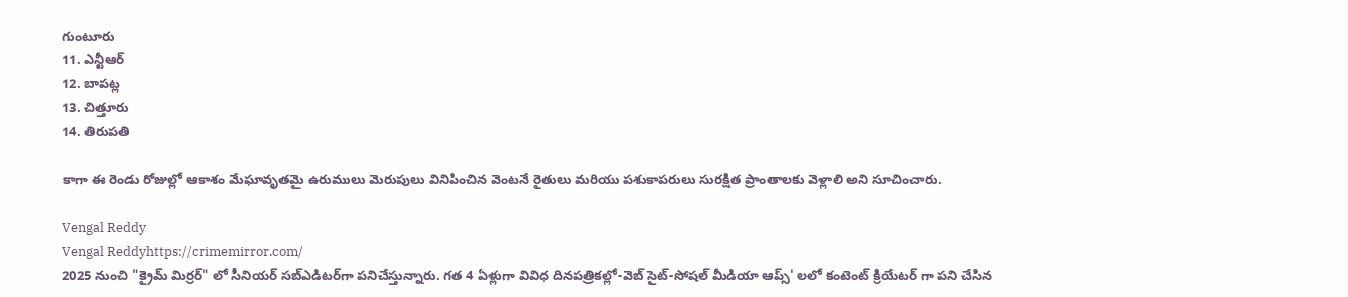గుంటూరు
11. ఎన్టీఆర్
12. బాపట్ల
13. చిత్తూరు
14. తిరుపతి

కాగా ఈ రెండు రోజుల్లో ఆకాశం మేఘావృతమై ఉరుములు మెరుపులు వినిపించిన వెంటనే రైతులు మరియు పశుకాపరులు సురక్షిత ప్రాంతాలకు వెళ్లాలి అని సూచించారు.

Vengal Reddy
Vengal Reddyhttps://crimemirror.com/
2025 నుంచి "క్రైమ్ మిర్రర్" లో సీనియర్ సబ్‌ఎడిటర్‌గా పనిచేస్తున్నారు. గత 4 ఏళ్లుగా వివిధ దినపత్రికల్లో-వెబ్ సైట్-సోషల్ మీడియా ఆప్స్' లలో కంటెంట్ క్రియేటర్ గా పని చేసిన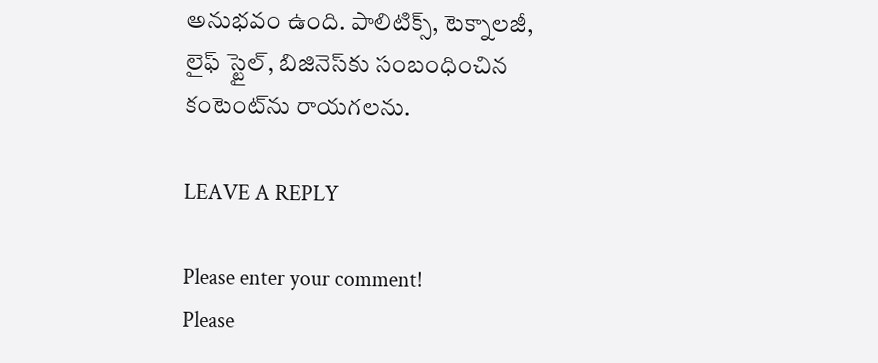అనుభవం ఉంది. పాలిటిక్స్‌, టెక్నాలజీ, లైఫ్‌ స్టైల్‌, బిజినెస్‌కు సంబంధించిన కంటెంట్‌ను రాయగలను.

LEAVE A REPLY

Please enter your comment!
Please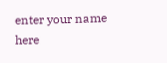enter your name here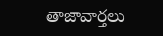తాజావార్తలు